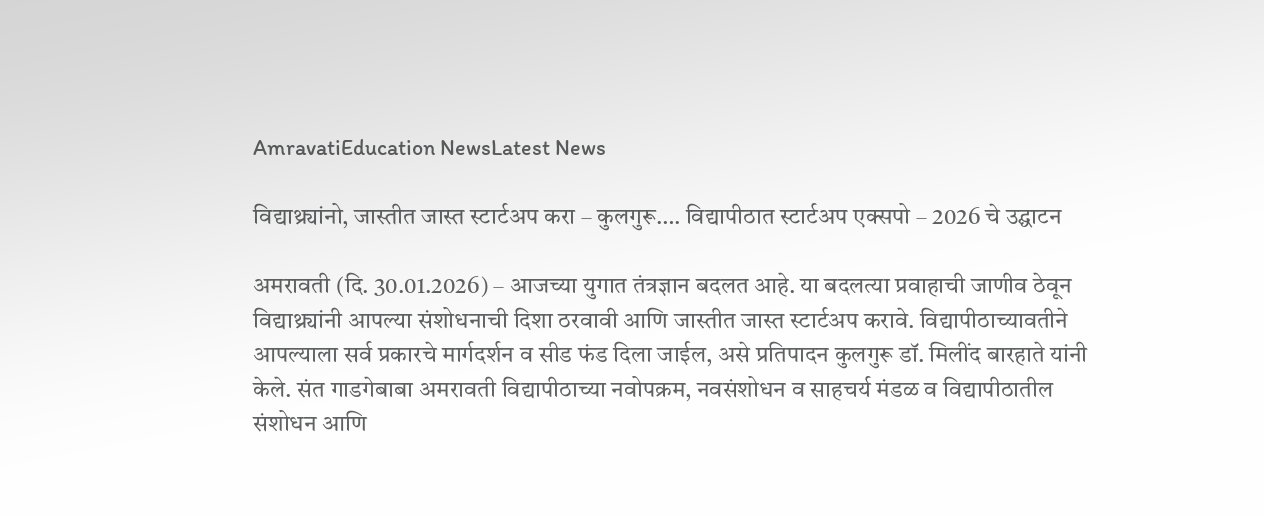AmravatiEducation NewsLatest News

विद्याथ्र्यांनो, जास्तीत जास्त स्टार्टअप करा – कुलगुरू…. विद्यापीठात स्टार्टअप एक्सपो – 2026 चे उद्घाटन

अमरावती (दि. 30.01.2026) – आजच्या युगात तंत्रज्ञान बदलत आहे. या बदलत्या प्रवाहाची जाणीव ठेवून विद्याथ्र्यांनी आपल्या संशोधनाची दिशा ठरवावी आणि जास्तीत जास्त स्टार्टअप करावे. विद्यापीठाच्यावतीने आपल्याला सर्व प्रकारचे मार्गदर्शन व सीड फंड दिला जाईल, असे प्रतिपादन कुलगुरू डॉ. मिलींद बारहाते यांनी केले. संत गाडगेबाबा अमरावती विद्यापीठाच्या नवोपक्रम, नवसंशोधन व साहचर्य मंडळ व विद्यापीठातील संशोधन आणि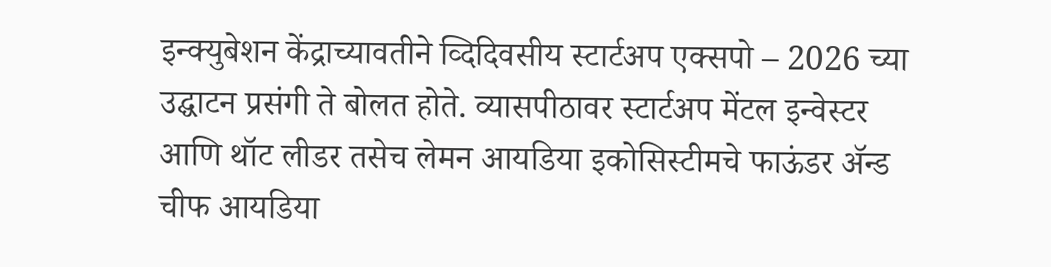इन्क्युबेशन केंद्राच्यावतीने व्दिदिवसीय स्टार्टअप एक्सपो – 2026 च्या उद्घाटन प्रसंगी ते बोलत होते. व्यासपीठावर स्टार्टअप मेंटल इन्वेस्टर आणि थॉट लीडर तसेच लेमन आयडिया इकोसिस्टीमचे फाऊंडर ॲन्ड चीफ आयडिया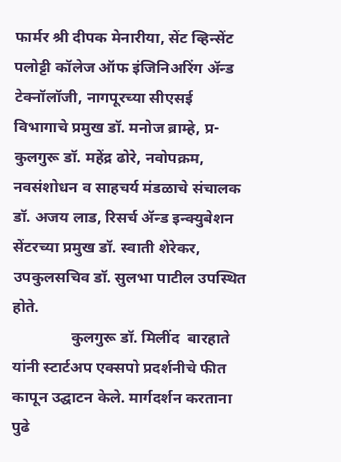फार्मर श्री दीपक मेनारीया, सेंट व्हिन्सेंट पलोट्टी कॉलेज ऑफ इंजिनिअरिंग ॲन्ड टेक्नॉलॉजी, नागपूरच्या सीएसई विभागाचे प्रमुख डॉ. मनोज ब्राम्हे, प्र-कुलगुरू डॉ. महेंद्र ढोरे, नवोपक्रम, नवसंशोधन व साहचर्य मंडळाचे संचालक डॉ. अजय लाड, रिसर्च ॲन्ड इन्क्युबेशन सेंटरच्या प्रमुख डॉ. स्वाती शेरेकर, उपकुलसचिव डॉ. सुलभा पाटील उपस्थित होते.
               कुलगुरू डॉ. मिलींद  बारहाते यांनी स्टार्टअप एक्सपो प्रदर्शनीचे फीत कापून उद्घाटन केले. मार्गदर्शन करताना पुढे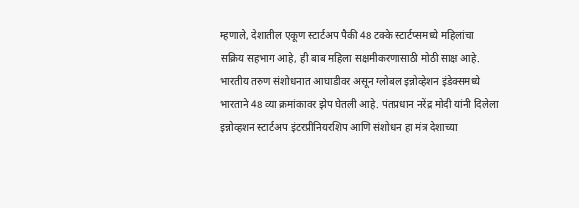म्हणाले, देशातील एकूण स्टार्टअप पैकी 48 टक्के स्टार्टप्समध्ये महिलांचा सक्रिय सहभाग आहे, ही बाब महिला सक्षमीकरणासाठी मोठी साक्ष आहे. भारतीय तरुण संशोधनात आघाडीवर असून ग्लोबल इन्नोव्हेशन इंडेक्समध्ये भारताने 48 व्या क्रमांकावर झेप घेतली आहे. पंतप्रधान नरेंद्र मोदी यांनी दिलेला इन्नोव्हशन स्टार्टअप इंटरप्रीनियरशिप आणि संशोधन हा मंत्र देशाच्या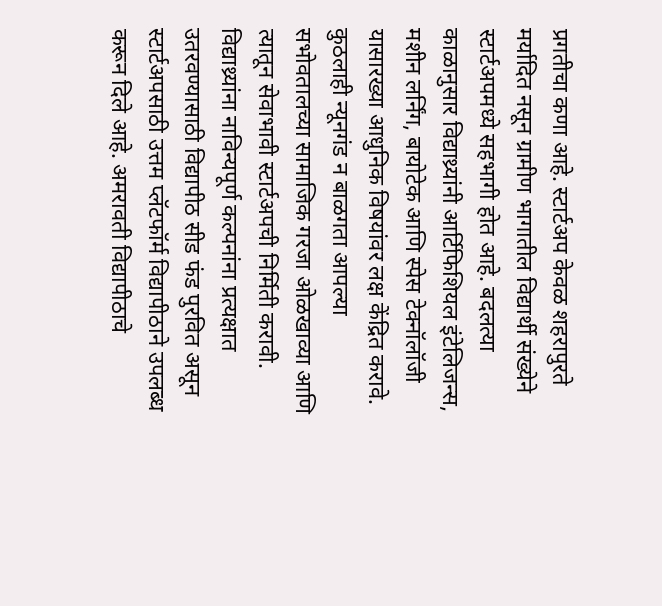प्रगतीचा कणा आहे. स्टार्टअप केवळ शहरापुरते मर्यादित नसून ग्रामीण भागातील विद्यार्थी संख्येने स्टार्टअपमध्ये सहभागी होत आहे. बदलत्या काळानुसार विद्याथ्र्यांनी आर्टिफिशियल इंटेलिजन्स, मशीन लर्निंग, बायोटेक आणि स्पेस टेक्नॉलॉजी यासारख्या आधुनिक विषयांवर लक्ष केंद्रित करावे. कुठलाही न्यूनगंड न बाळगता आपल्या सभोवतालच्या सामाजिक गरजा ओळखाव्या आणि त्यातून सेवाभावी स्टार्टअपची निर्मिती करावी. विद्याथ्र्यांना नाविन्यपूर्ण कल्पनांना प्रत्यक्षात उतरवण्यासाठी विद्यापीठ सीड फंड पुरवित असून स्टार्टअपसाठी उत्तम प्लॅटफॉर्म विद्यापीठाने उपलब्ध करून दिले आहे. अमरावती विद्यापीठाचे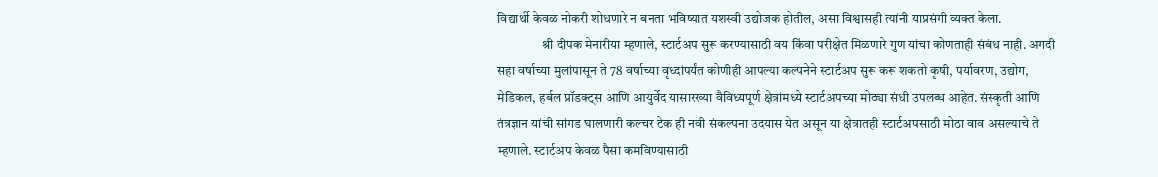विद्यार्थी केवळ नोकरी शोधणारे न बनता भविष्यात यशस्वी उद्योजक होतील, असा विश्वासही त्यांनी याप्रसंगी व्यक्त केला.
                 श्री दीपक मेनारीया म्हणाले, स्टार्टअप सुरू करण्यासाठी वय किंवा परीक्षेत मिळणारे गुण यांचा कोणताही संबंध नाही. अगदी सहा वर्षाच्या मुलांपासून ते 78 वर्षाच्या वृध्दांपर्यंत कोणीही आपल्या कल्पनेने स्टार्टअप सुरू करू शकतो कृषी, पर्यावरण, उद्योग, मेडिकल, हर्बल प्रॉडक्ट्स आणि आयुर्वेद यासारख्या वैविध्यपूर्ण क्षेत्रांमध्ये स्टार्टअपच्या मोठ्या संधी उपलब्ध आहेत. संस्कृती आणि तंत्रज्ञान यांची सांगड घालणारी कल्चर टेक ही नवी संकल्पना उदयास येत असून या क्षेत्रातही स्टार्टअपसाठी मोठा वाव असल्याचे ते म्हणाले. स्टार्टअप केवळ पैसा कमविण्यासाठी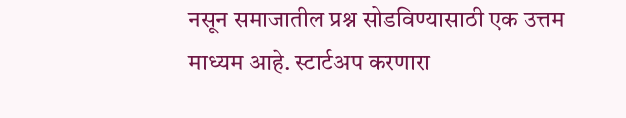नसून समाजातील प्रश्न सोडविण्यासाठी एक उत्तम माध्यम आहे. स्टार्टअप करणारा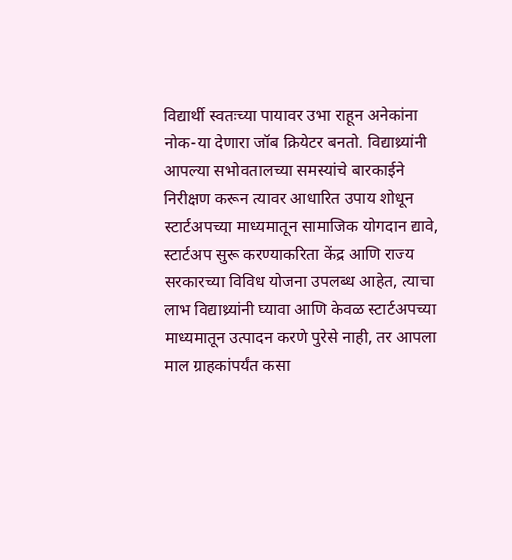विद्यार्थी स्वतःच्या पायावर उभा राहून अनेकांना नोक-या देणारा जॉब क्रियेटर बनतो. विद्याथ्र्यांनी आपल्या सभोवतालच्या समस्यांचे बारकाईने निरीक्षण करून त्यावर आधारित उपाय शोधून स्टार्टअपच्या माध्यमातून सामाजिक योगदान द्यावे, स्टार्टअप सुरू करण्याकरिता केंद्र आणि राज्य सरकारच्या विविध योजना उपलब्ध आहेत, त्याचा लाभ विद्याथ्र्यांनी घ्यावा आणि केवळ स्टार्टअपच्या माध्यमातून उत्पादन करणे पुरेसे नाही, तर आपला माल ग्राहकांपर्यंत कसा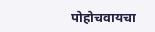पोहोचवायचा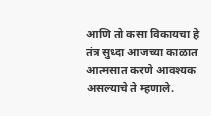आणि तो कसा विकायचा हे तंत्र सुध्दा आजच्या काळात आत्मसात करणे आवश्यक असल्याचे ते म्हणाले.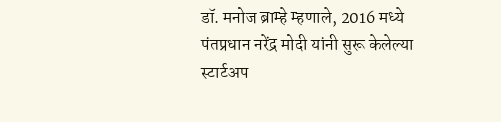डॉ. मनोज ब्राम्हे म्हणाले, 2016 मध्ये पंतप्रधान नरेंद्र मोदी यांनी सुरू केलेल्या स्टार्टअप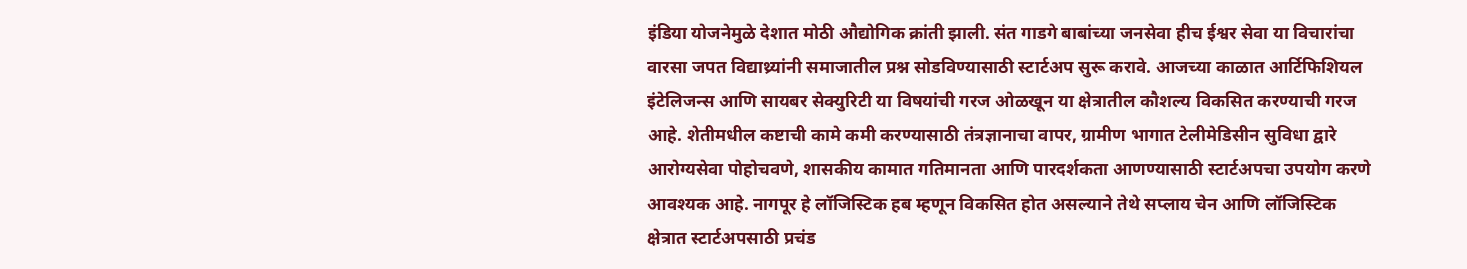इंडिया योजनेमुळे देशात मोठी औद्योगिक क्रांती झाली. संत गाडगे बाबांच्या जनसेवा हीच ईश्वर सेवा या विचारांचा वारसा जपत विद्याथ्र्यांनी समाजातील प्रश्न सोडविण्यासाठी स्टार्टअप सुरू करावे. आजच्या काळात आर्टिफिशियल इंटेलिजन्स आणि सायबर सेक्युरिटी या विषयांची गरज ओळखून या क्षेत्रातील कौशल्य विकसित करण्याची गरज आहे. शेतीमधील कष्टाची कामे कमी करण्यासाठी तंत्रज्ञानाचा वापर, ग्रामीण भागात टेलीमेडिसीन सुविधा द्वारे आरोग्यसेवा पोहोचवणे, शासकीय कामात गतिमानता आणि पारदर्शकता आणण्यासाठी स्टार्टअपचा उपयोग करणे आवश्यक आहे. नागपूर हे लॉजिस्टिक हब म्हणून विकसित होत असल्याने तेथे सप्लाय चेन आणि लॉजिस्टिक क्षेत्रात स्टार्टअपसाठी प्रचंड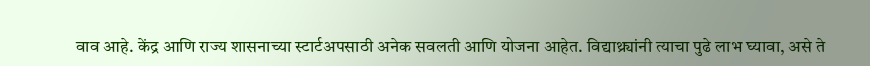वाव आहे. केंद्र आणि राज्य शासनाच्या स्टार्टअपसाठी अनेक सवलती आणि योजना आहेत. विद्याथ्र्यांनी त्याचा पुढे लाभ घ्यावा, असे ते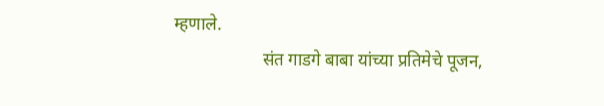म्हणाले.
                    संत गाडगे बाबा यांच्या प्रतिमेचे पूजन,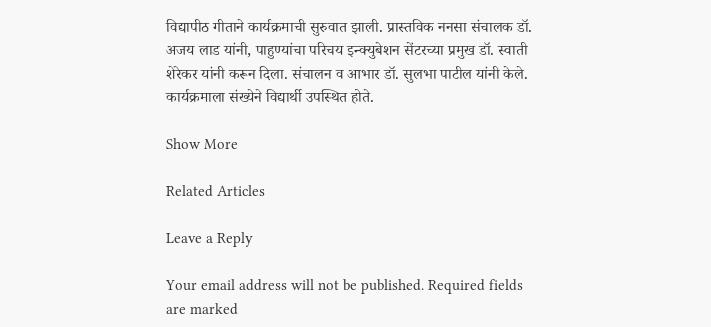विद्यापीठ गीताने कार्यक्रमाची सुरुवात झाली. प्रास्तविक ननसा संचालक डॉ. अजय लाड यांनी, पाहुण्यांचा परिचय इन्क्युबेशन सेंटरच्या प्रमुख डॉ. स्वाती शेरेकर यांनी करून दिला. संचालन व आभार डॉ. सुलभा पाटील यांनी केले. कार्यक्रमाला संख्येने विद्यार्थी उपस्थित होते.

Show More

Related Articles

Leave a Reply

Your email address will not be published. Required fields are marked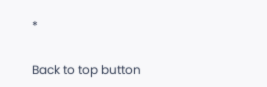*

Back to top button